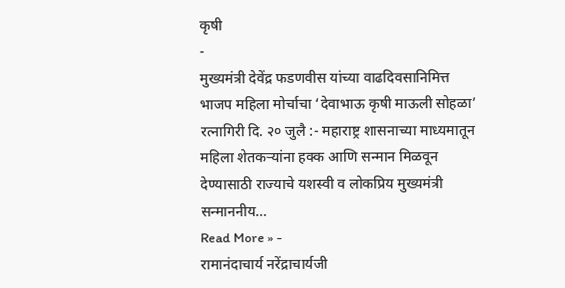कृषी
-
मुख्यमंत्री देवेंद्र फडणवीस यांच्या वाढदिवसानिमित्त भाजप महिला मोर्चाचा ‘देवाभाऊ कृषी माऊली सोहळा’
रत्नागिरी दि. २० जुलै :- महाराष्ट्र शासनाच्या माध्यमातून महिला शेतकऱ्यांना हक्क आणि सन्मान मिळवून देण्यासाठी राज्याचे यशस्वी व लोकप्रिय मुख्यमंत्री सन्माननीय…
Read More » -
रामानंदाचार्य नरेंद्राचार्यजी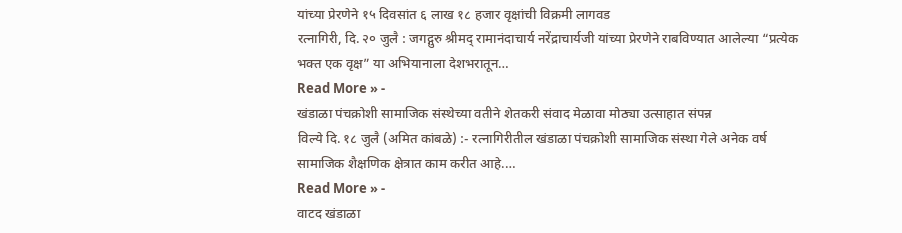यांच्या प्रेरणेने १५ दिवसांत ६ लाख १८ हजार वृक्षांची विक्रमी लागवड
रत्नागिरी, दि. २० जुलै : जगद्गुरु श्रीमद् रामानंदाचार्य नरेंद्राचार्यजी यांच्या प्रेरणेने राबविण्यात आलेल्या “प्रत्येक भक्त एक वृक्ष” या अभियानाला देशभरातून…
Read More » -
खंडाळा पंचक्रोशी सामाजिक संस्थेच्या वतीने शेतकरी संवाद मेळावा मोठ्या उत्साहात संपन्न
विल्ये दि. १८ जुलै (अमित कांबळे) :- रत्नागिरीतील खंडाळा पंचक्रोशी सामाजिक संस्था गेले अनेक वर्ष सामाजिक शैक्षणिक क्षेत्रात काम करीत आहे.…
Read More » -
वाटद खंडाळा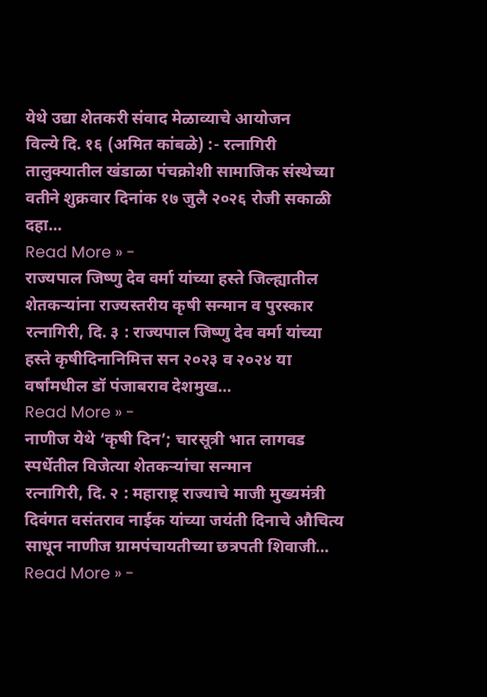येथे उद्या शेतकरी संवाद मेळाव्याचे आयोजन
विल्ये दि. १६ (अमित कांबळे) :- रत्नागिरी तालुक्यातील खंडाळा पंचक्रोशी सामाजिक संस्थेच्या वतीने शुक्रवार दिनांक १७ जुलै २०२६ रोजी सकाळी दहा…
Read More » -
राज्यपाल जिष्णु देव वर्मा यांच्या हस्ते जिल्ह्यातील शेतकऱ्यांना राज्यस्तरीय कृषी सन्मान व पुरस्कार
रत्नागिरी, दि. ३ : राज्यपाल जिष्णु देव वर्मा यांच्या हस्ते कृषीदिनानिमित्त सन २०२३ व २०२४ या वर्षांमधील डॉ पंजाबराव देशमुख…
Read More » -
नाणीज येथे ‘कृषी दिन’; चारसूत्री भात लागवड स्पर्धेतील विजेत्या शेतकऱ्यांचा सन्मान
रत्नागिरी, दि. २ : महाराष्ट्र राज्याचे माजी मुख्यमंत्री दिवंगत वसंतराव नाईक यांच्या जयंती दिनाचे औचित्य साधून नाणीज ग्रामपंचायतीच्या छत्रपती शिवाजी…
Read More » -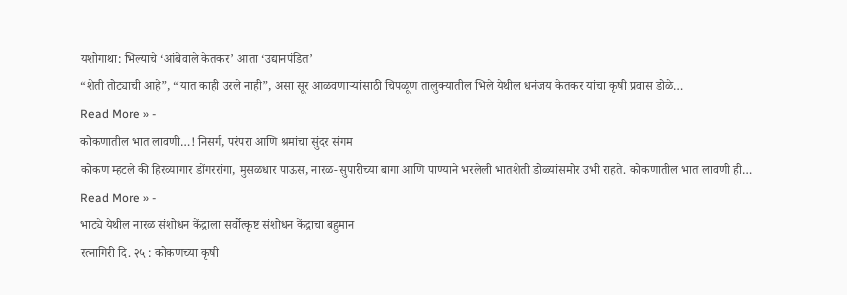यशोगाथा: भिल्याचे ‘आंबेवाले केतकर’ आता ‘उद्यानपंडित’
“शेती तोट्याची आहे”, “यात काही उरले नाही”, असा सूर आळवणाऱ्यांसाठी चिपळूण तालुक्यातील भिले येथील धनंजय केतकर यांचा कृषी प्रवास डोळे…
Read More » -
कोकणातील भात लावणी…! निसर्ग, परंपरा आणि श्रमांचा सुंदर संगम
कोकण म्हटले की हिरव्यागार डोंगररांगा, मुसळधार पाऊस, नारळ-सुपारीच्या बागा आणि पाण्याने भरलेली भातशेती डोळ्यांसमोर उभी राहते. कोकणातील भात लावणी ही…
Read More » -
भाट्ये येथील नारळ संशोधन केंद्राला सर्वोत्कृष्ट संशोधन केंद्राचा बहुमान
रत्नागिरी दि. २५ : कोकणच्या कृषी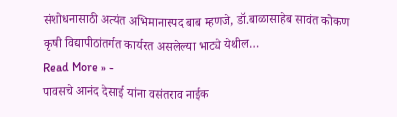संशोधनासाठी अत्यंत अभिमानास्पद बाब म्हणजे, डॉ.बाळासाहेब सावंत कोकण कृषी विद्यापीठांतर्गत कार्यरत असलेल्या भाट्ये येथील…
Read More » -
पावसचे आनंद देसाई यांना वसंतराव नाईक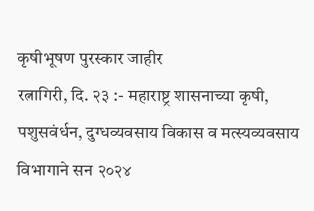कृषीभूषण पुरस्कार जाहीर
रत्नागिरी, दि. २३ :- महाराष्ट्र शासनाच्या कृषी, पशुसवंर्धन, दुग्धव्यवसाय विकास व मत्स्यव्यवसाय विभागाने सन २०२४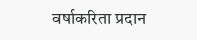वर्षाकरिता प्रदान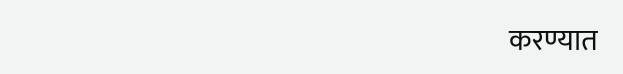करण्यात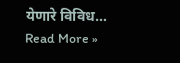येणारे विविध…
Read More »